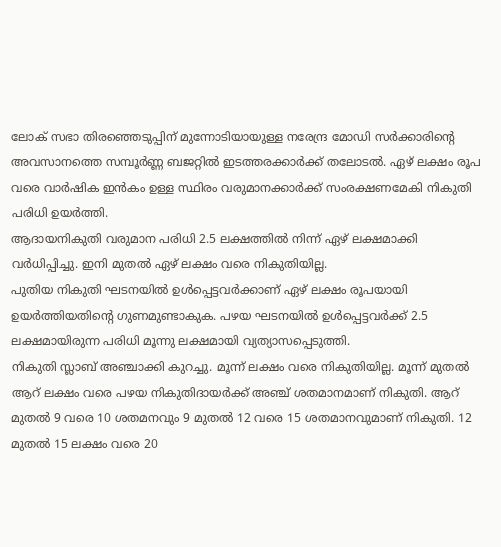ലോക് സഭാ തിരഞ്ഞെടുപ്പിന് മുന്നോടിയായുള്ള നരേന്ദ്ര മോഡി സർക്കാരിൻ്റെ അവസാനത്തെ സമ്പൂർണ്ണ ബജറ്റിൽ ഇടത്തരക്കാർക്ക് തലോടൽ. ഏഴ് ലക്ഷം രൂപ വരെ വാർഷിക ഇൻകം ഉള്ള സ്ഥിരം വരുമാനക്കാർക്ക് സംരക്ഷണമേകി നികുതി പരിധി ഉയർത്തി.
ആദായനികുതി വരുമാന പരിധി 2.5 ലക്ഷത്തിൽ നിന്ന് ഏഴ് ലക്ഷമാക്കി വർധിപ്പിച്ചു. ഇനി മുതൽ ഏഴ് ലക്ഷം വരെ നികുതിയില്ല.
പുതിയ നികുതി ഘടനയിൽ ഉൾപ്പെട്ടവർക്കാണ് ഏഴ് ലക്ഷം രൂപയായി ഉയർത്തിയതിൻ്റെ ഗുണമുണ്ടാകുക. പഴയ ഘടനയിൽ ഉൾപ്പെട്ടവർക്ക് 2.5 ലക്ഷമായിരുന്ന പരിധി മൂന്നു ലക്ഷമായി വ്യത്യാസപ്പെടുത്തി.
നികുതി സ്ലാബ് അഞ്ചാക്കി കുറച്ചു. മൂന്ന് ലക്ഷം വരെ നികുതിയില്ല. മൂന്ന് മുതൽ ആറ് ലക്ഷം വരെ പഴയ നികുതിദായർക്ക് അഞ്ച് ശതമാനമാണ് നികുതി. ആറ് മുതൽ 9 വരെ 10 ശതമനവും 9 മുതൽ 12 വരെ 15 ശതമാനവുമാണ് നികുതി. 12 മുതൽ 15 ലക്ഷം വരെ 20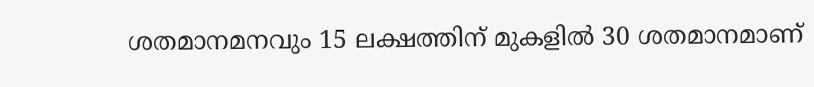ശതമാനമനവും 15 ലക്ഷത്തിന് മുകളിൽ 30 ശതമാനമാണ്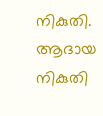നികുതി.
ആദായ നികുതി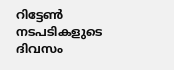റിട്ടേൺ നടപടികളുടെ ദിവസം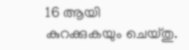16 ആയി കുറക്കുകയും ചെയ്തു.